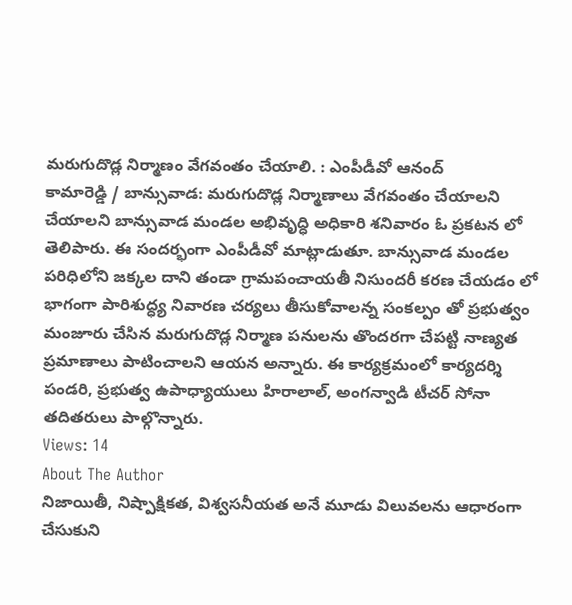మరుగుదొడ్ల నిర్మాణం వేగవంతం చేయాలి. : ఎంపీడీవో ఆనంద్
కామారెడ్డి / బాన్సువాడ: మరుగుదొడ్ల నిర్మాణాలు వేగవంతం చేయాలని చేయాలని బాన్సువాడ మండల అభివృద్ధి అధికారి శనివారం ఓ ప్రకటన లో తెలిపారు. ఈ సందర్భంగా ఎంపీడీవో మాట్లాడుతూ. బాన్సువాడ మండల పరిధిలోని జక్కల దాని తండా గ్రామపంచాయతీ నిసుందరీ కరణ చేయడం లో భాగంగా పారిశుద్ధ్య నివారణ చర్యలు తీసుకోవాలన్న సంకల్పం తో ప్రభుత్వం మంజూరు చేసిన మరుగుదొడ్ల నిర్మాణ పనులను తొందరగా చేపట్టి నాణ్యత ప్రమాణాలు పాటించాలని ఆయన అన్నారు. ఈ కార్యక్రమంలో కార్యదర్శి పండరి, ప్రభుత్వ ఉపాధ్యాయులు హిరాలాల్, అంగన్వాడి టీచర్ సోనా తదితరులు పాల్గొన్నారు.
Views: 14
About The Author
నిజాయితీ, నిష్పాక్షికత, విశ్వసనీయత అనే మూడు విలువలను ఆధారంగా చేసుకుని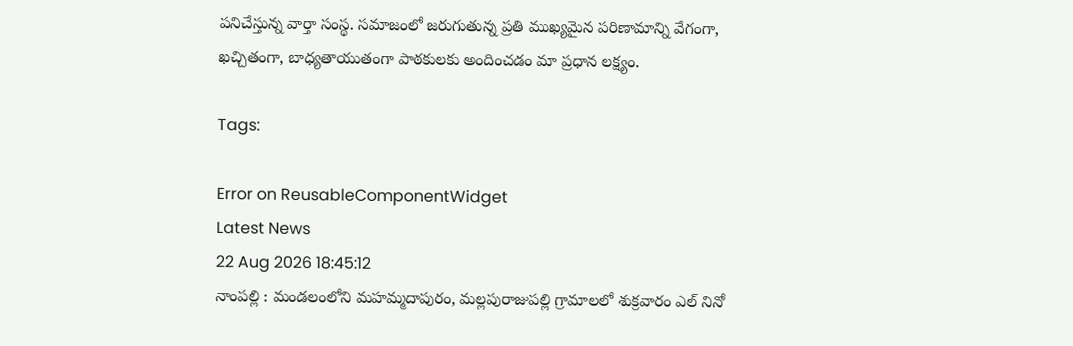పనిచేస్తున్న వార్తా సంస్థ. సమాజంలో జరుగుతున్న ప్రతి ముఖ్యమైన పరిణామాన్ని వేగంగా, ఖచ్చితంగా, బాధ్యతాయుతంగా పాఠకులకు అందించడం మా ప్రధాన లక్ష్యం.

Tags:

Error on ReusableComponentWidget
Latest News
22 Aug 2026 18:45:12
నాంపల్లి : మండలంలోని మహమ్మదాపురం, మల్లపురాజుపల్లి గ్రామాలలో శుక్రవారం ఎల్ నినో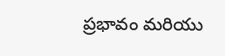ప్రభావం మరియు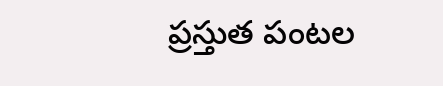ప్రస్తుత పంటల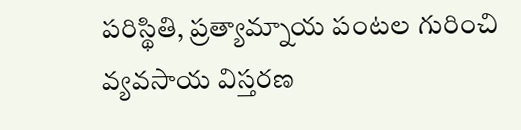పరిస్థితి, ప్రత్యామ్నాయ పంటల గురించి వ్యవసాయ విస్తరణ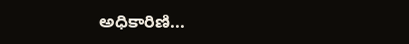అధికారిణి...